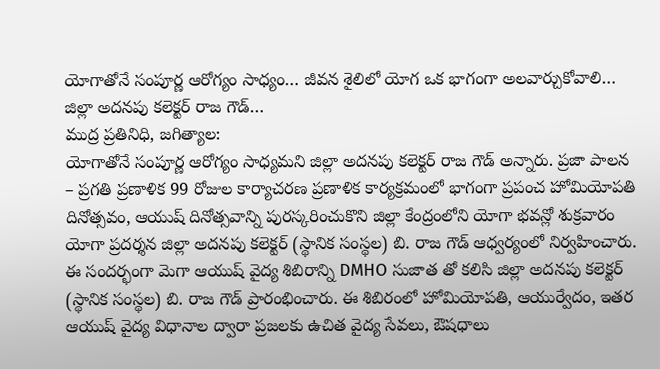యోగాతోనే సంపూర్ణ ఆరోగ్యం సాధ్యం… జీవన శైలిలో యోగ ఒక భాగంగా అలవార్చుకోవాలి… జిల్లా అదనపు కలెక్టర్ రాజ గౌడ్…
ముద్ర ప్రతినిధి, జగిత్యాల:
యోగాతోనే సంపూర్ణ ఆరోగ్యం సాధ్యమని జిల్లా అదనపు కలెక్టర్ రాజ గౌడ్ అన్నారు. ప్రజా పాలన – ప్రగతి ప్రణాళిక 99 రోజుల కార్యాచరణ ప్రణాళిక కార్యక్రమంలో భాగంగా ప్రపంచ హోమియోపతి దినోత్సవం, ఆయుష్ దినోత్సవాన్ని పురస్కరించుకొని జిల్లా కేంద్రంలోని యోగా భవన్లో శుక్రవారం యోగా ప్రదర్శన జిల్లా అదనపు కలెక్టర్ (స్థానిక సంస్థల) బి. రాజ గౌడ్ ఆధ్వర్యంలో నిర్వహించారు. ఈ సందర్భంగా మెగా ఆయుష్ వైద్య శిబిరాన్ని DMHO సుజాత తో కలిసి జిల్లా అదనపు కలెక్టర్ (స్థానిక సంస్థల) బి. రాజ గౌడ్ ప్రారంభించారు. ఈ శిబిరంలో హోమియోపతి, ఆయుర్వేదం, ఇతర ఆయుష్ వైద్య విధానాల ద్వారా ప్రజలకు ఉచిత వైద్య సేవలు, ఔషధాలు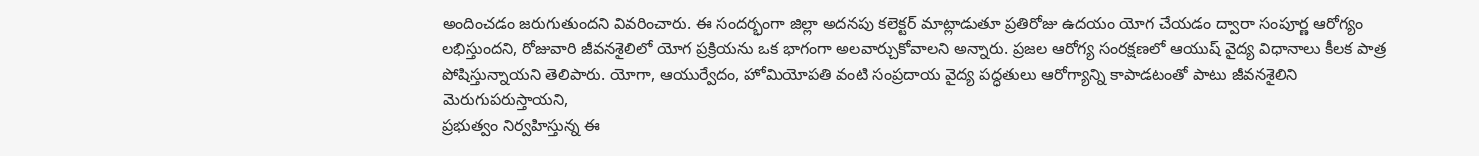అందించడం జరుగుతుందని వివరించారు. ఈ సందర్భంగా జిల్లా అదనపు కలెక్టర్ మాట్లాడుతూ ప్రతిరోజు ఉదయం యోగ చేయడం ద్వారా సంపూర్ణ ఆరోగ్యం లభిస్తుందని, రోజువారి జీవనశైలిలో యోగ ప్రక్రియను ఒక భాగంగా అలవార్చుకోవాలని అన్నారు. ప్రజల ఆరోగ్య సంరక్షణలో ఆయుష్ వైద్య విధానాలు కీలక పాత్ర పోషిస్తున్నాయని తెలిపారు. యోగా, ఆయుర్వేదం, హోమియోపతి వంటి సంప్రదాయ వైద్య పద్ధతులు ఆరోగ్యాన్ని కాపాడటంతో పాటు జీవనశైలిని మెరుగుపరుస్తాయని,
ప్రభుత్వం నిర్వహిస్తున్న ఈ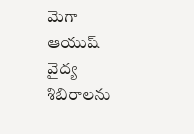మెగా ఆయుష్ వైద్య శిబిరాలను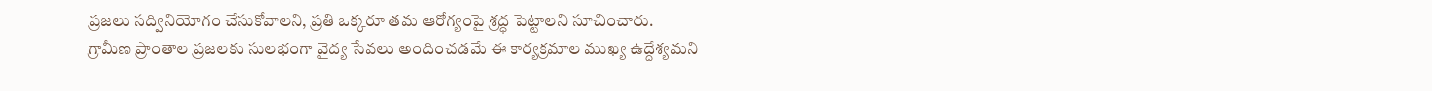ప్రజలు సద్వినియోగం చేసుకోవాలని, ప్రతి ఒక్కరూ తమ ఆరోగ్యంపై శ్రద్ధ పెట్టాలని సూచించారు. గ్రామీణ ప్రాంతాల ప్రజలకు సులభంగా వైద్య సేవలు అందించడమే ఈ కార్యక్రమాల ముఖ్య ఉద్దేశ్యమని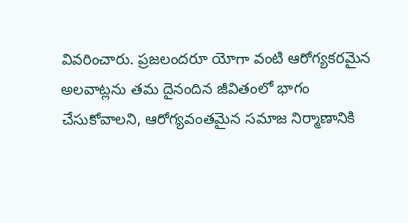వివరించారు. ప్రజలందరూ యోగా వంటి ఆరోగ్యకరమైన అలవాట్లను తమ దైనందిన జీవితంలో భాగం చేసుకోవాలని, ఆరోగ్యవంతమైన సమాజ నిర్మాణానికి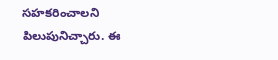సహకరించాలని పిలుపునిచ్చారు. ఈ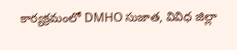కార్యక్రమంలో DMHO సుజాత, వివిధ జిల్లా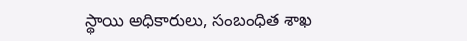స్థాయి అధికారులు, సంబంధిత శాఖ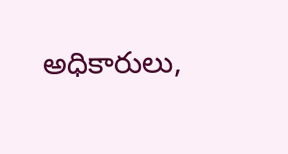అధికారులు,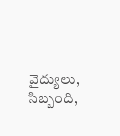వైద్యులు, సిబ్బంది,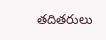తదితరులు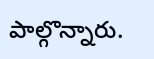పాల్గొన్నారు.